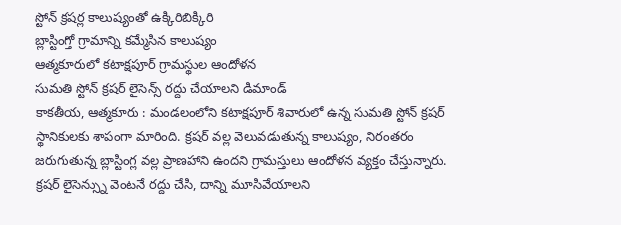స్టోన్ క్రషర్ల కాలుష్యంతో ఉక్కిరిబిక్కిరి
బ్లాస్టింగ్తో గ్రామాన్ని కమ్మేసిన కాలుష్యం
ఆత్మకూరులో కటాక్షపూర్ గ్రామస్థుల ఆందోళన
సుమతి స్టోన్ క్రషర్ లైసెన్స్ రద్దు చేయాలని డిమాండ్
కాకతీయ, ఆత్మకూరు : మండలంలోని కటాక్షపూర్ శివారులో ఉన్న సుమతి స్టోన్ క్రషర్ స్థానికులకు శాపంగా మారింది. క్రషర్ వల్ల వెలువడుతున్న కాలుష్యం, నిరంతరం జరుగుతున్న బ్లాస్టింగ్ల వల్ల ప్రాణహాని ఉందని గ్రామస్తులు ఆందోళన వ్యక్తం చేస్తున్నారు. క్రషర్ లైసెన్స్ను వెంటనే రద్దు చేసి, దాన్ని మూసివేయాలని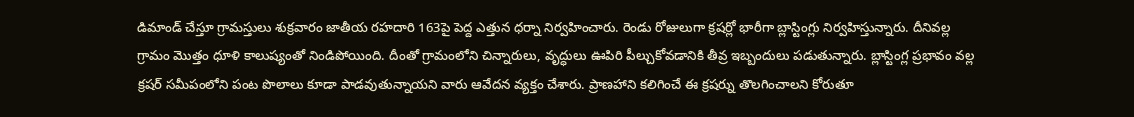డిమాండ్ చేస్తూ గ్రామస్తులు శుక్రవారం జాతీయ రహదారి 163పై పెద్ద ఎత్తున ధర్నా నిర్వహించారు. రెండు రోజులుగా క్రషర్లో భారీగా బ్లాస్టింగ్లు నిర్వహిస్తున్నారు. దీనివల్ల గ్రామం మొత్తం ధూళి కాలుష్యంతో నిండిపోయింది. దీంతో గ్రామంలోని చిన్నారులు, వృద్ధులు ఊపిరి పీల్చుకోవడానికి తీవ్ర ఇబ్బందులు పడుతున్నారు. బ్లాస్టింగ్ల ప్రభావం వల్ల క్రషర్ సమీపంలోని పంట పొలాలు కూడా పాడవుతున్నాయని వారు ఆవేదన వ్యక్తం చేశారు. ప్రాణహాని కలిగించే ఈ క్రషర్ను తొలగించాలని కోరుతూ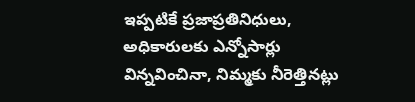ఇప్పటికే ప్రజాప్రతినిధులు, అధికారులకు ఎన్నోసార్లు విన్నవించినా, నిమ్మకు నీరెత్తినట్లు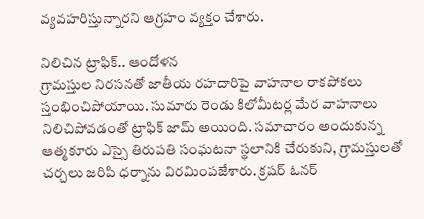వ్యవహరిస్తున్నారని ఆగ్రహం వ్యక్తం చేశారు.

నిలిచిన ట్రాఫిక్.. ఆందోళన
గ్రామస్తుల నిరసనతో జాతీయ రహదారిపై వాహనాల రాకపోకలు స్తంభించిపోయాయి. సుమారు రెండు కిలోమీటర్ల మేర వాహనాలు నిలిచిపోవడంతో ట్రాఫిక్ జామ్ అయింది. సమాచారం అందుకున్న ఆత్మకూరు ఎస్సై తిరుపతి సంఘటనా స్థలానికి చేరుకుని, గ్రామస్తులతో చర్చలు జరిపి ధర్నాను విరమింపజేశారు. క్రషర్ ఓనర్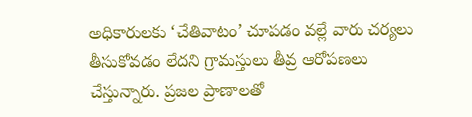అధికారులకు ‘చేతివాటం’ చూపడం వల్లే వారు చర్యలు తీసుకోవడం లేదని గ్రామస్తులు తీవ్ర ఆరోపణలు చేస్తున్నారు. ప్రజల ప్రాణాలతో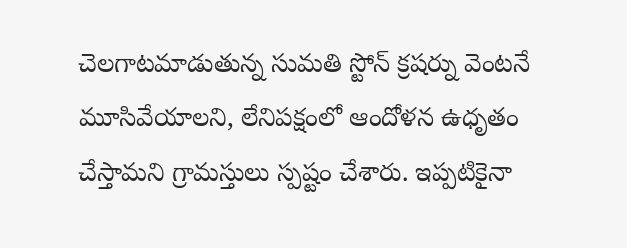చెలగాటమాడుతున్న సుమతి స్టోన్ క్రషర్ను వెంటనే మూసివేయాలని, లేనిపక్షంలో ఆందోళన ఉధృతం చేస్తామని గ్రామస్తులు స్పష్టం చేశారు. ఇప్పటికైనా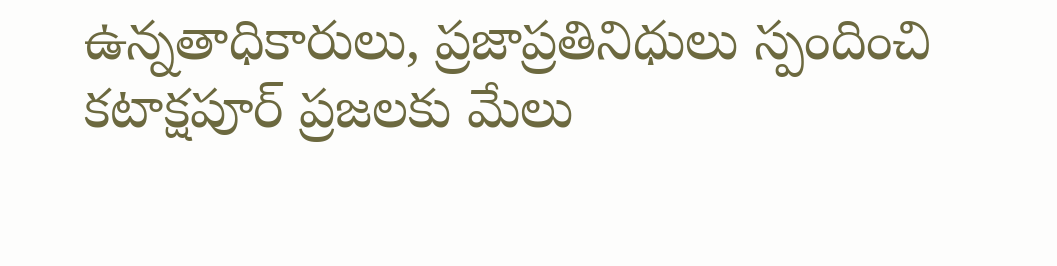ఉన్నతాధికారులు, ప్రజాప్రతినిధులు స్పందించి కటాక్షపూర్ ప్రజలకు మేలు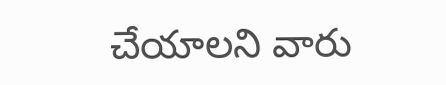చేయాలని వారు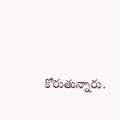కోరుతున్నారు.